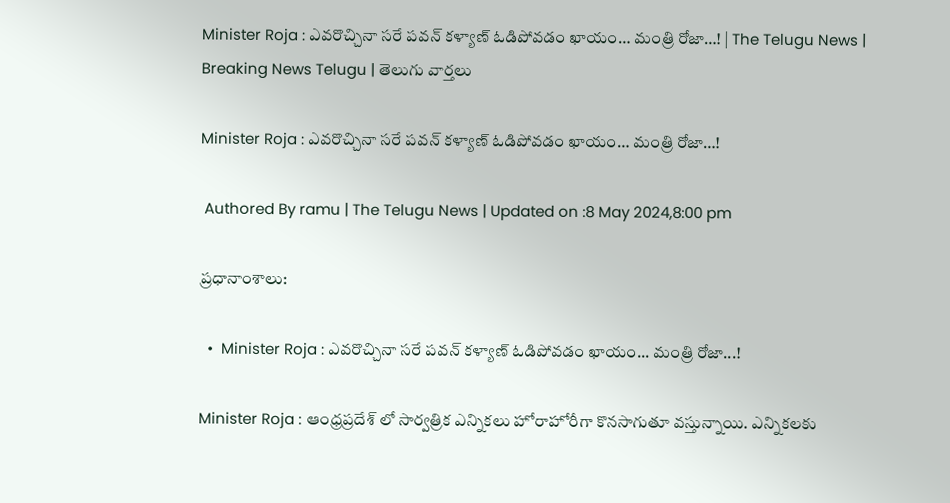Minister Roja : ఎవరొచ్చినా సరే పవన్ కళ్యాణ్ ఓడిపోవడం ఖాయం… మంత్రి రోజా…! | The Telugu News | Breaking News Telugu | తెలుగు వార్త‌లు

Minister Roja : ఎవరొచ్చినా సరే పవన్ కళ్యాణ్ ఓడిపోవడం ఖాయం… మంత్రి రోజా…!

 Authored By ramu | The Telugu News | Updated on :8 May 2024,8:00 pm

ప్రధానాంశాలు:

  •  Minister Roja : ఎవరొచ్చినా సరే పవన్ కళ్యాణ్ ఓడిపోవడం ఖాయం... మంత్రి రోజా...!

Minister Roja : ఆంధ్రప్రదేశ్ లో సార్వత్రిక ఎన్నికలు హోరాహోరీగా కొనసాగుతూ వస్తున్నాయి. ఎన్నికలకు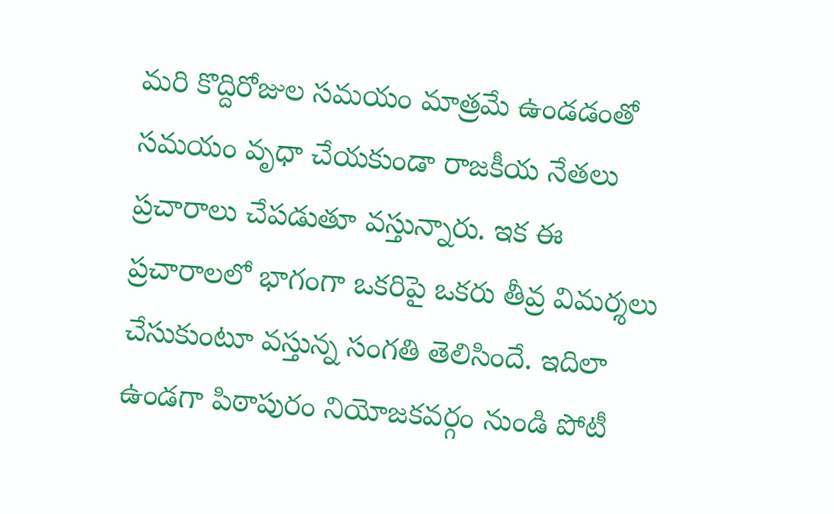మరి కొద్దిరోజుల సమయం మాత్రమే ఉండడంతో సమయం వృధా చేయకుండా రాజకీయ నేతలు ప్రచారాలు చేపడుతూ వస్తున్నారు. ఇక ఈ ప్రచారాలలో భాగంగా ఒకరిపై ఒకరు తీవ్ర విమర్శలు చేసుకుంటూ వస్తున్న సంగతి తెలిసిందే. ఇదిలా ఉండగా పిఠాపురం నియోజకవర్గం నుండి పోటీ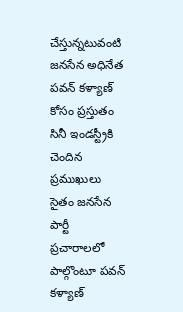చేస్తున్నటువంటి జనసేన అధినేత పవన్ కళ్యాణ్ కోసం ప్రస్తుతం సినీ ఇండస్ట్రీకి చెందిన ప్రముఖులు సైతం జనసేన పార్టీ ప్రచారాలలో పాల్గొంటూ పవన్ కళ్యాణ్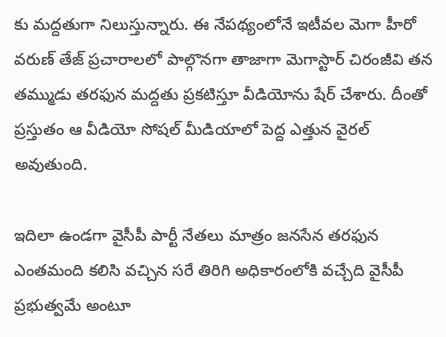కు మద్దతుగా నిలుస్తున్నారు. ఈ నేపథ్యంలోనే ఇటీవల మెగా హీరో వరుణ్ తేజ్ ప్రచారాలలో పాల్గొనగా తాజాగా మెగాస్టార్ చిరంజీవి తన తమ్ముడు తరఫున మద్దతు ప్రకటిస్తూ వీడియోను షేర్ చేశారు. దీంతో ప్రస్తుతం ఆ వీడియో సోషల్ మీడియాలో పెద్ద ఎత్తున వైరల్ అవుతుంది.

ఇదిలా ఉండగా వైసీపీ పార్టీ నేతలు మాత్రం జనసేన తరఫున ఎంతమంది కలిసి వచ్చిన సరే తిరిగి అధికారంలోకి వచ్చేది వైసీపీ ప్రభుత్వమే అంటూ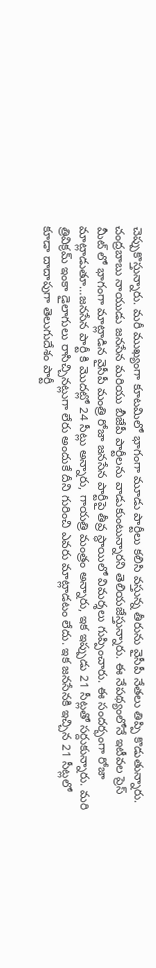చెప్పుకొస్తున్నారు. మరీ ముఖ్యంగా కూటమిలో భాగంగా మూడు పార్టీలు కలిసి వస్తున్న తీరును వైసీపీ నేతలు తిప్పి కొడుతున్నారు. చంద్రబాబు నాయుడు జనసేన మరియు బీజేపీ పార్టీలను వాడుకుంటున్నారని తెలియజేస్తున్నారు. ఈ నేపథ్యంలోనే ఇటీవల ప్రెస్ మీట్ లో భాగంగా మాట్లాడిన వైసీపీ మంత్రి రోజా జనసేన పార్టీపై తీవ్ర స్థాయిలో విమర్శలు గుప్పించారు. ఈ సందర్భంగా రోజా మాట్లాడుతూ…జనసేన పార్టీ కి మొదట్లో 24 సీట్లు అన్నారు, గాయత్రి మంత్రం అన్నారు, ఇక ఇప్పుడు 21 సీట్లతో సర్దుకున్నారు. మరి త్రివిక్రమ్ ఇంకా డైలాగులు రాసిచ్చినట్లుగా లేరు అందుకే దీని గురించి ఎవరు మాట్లాడటం లేదు. ఇక జనసేనకి ఇచ్చిన 21 సీట్లలో కూడా దాదాపుగా తెలుగుదేశం పార్టీ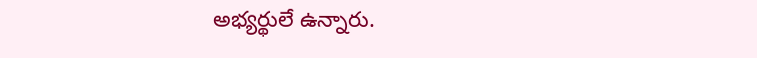అభ్యర్థులే ఉన్నారు.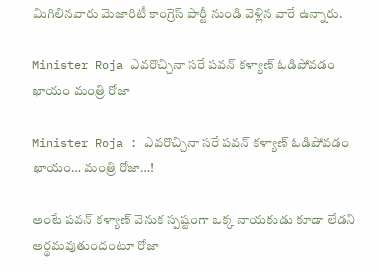మిగిలినవారు మెజారిటీ కాంగ్రెస్ పార్టీ నుండి వెళ్లిన వారే ఉన్నారు.

Minister Roja ఎవరొచ్చినా సరే పవన్ కళ్యాణ్ ఓడిపోవడం ఖాయం మంత్రి రోజా

Minister Roja : ఎవరొచ్చినా సరే పవన్ కళ్యాణ్ ఓడిపోవడం ఖాయం… మంత్రి రోజా…!

అంటే పవన్ కళ్యాణ్ వెనుక స్పష్టంగా ఒక్క నాయకుడు కూడా లేడని అర్థమవుతుందంటూ రోజా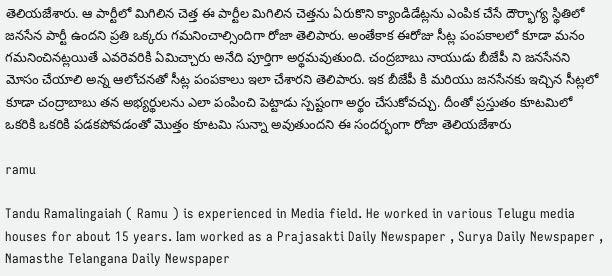తెలియజేశారు. ఆ పార్టీలో మిగిలిన చెత్త ఈ పార్టీల మిగిలిన చెత్తను ఏరుకొని క్యాండిడేట్లను ఎంపిక చేసే దౌర్భాగ్య స్థితిలో జనసేన పార్టీ ఉందని ప్రతి ఒక్కరు గమనించాల్సిందిగా రోజా తెలిపారు. అంతేకాక ఈరోజు సీట్ల పంపకాలలో కూడా మనం గమనించినట్లయితే ఎవరెవరికి ఏమిచ్చారు అనేది పూర్తిగా అర్థమవుతుంది. చంద్రబాబు నాయుడు బీజేపీ ని జనసేనని మోసం చేయాలి అన్న ఆలోచనతో సీట్ల పంపకాలు ఇలా చేశారని తెలిపారు. ఇక బీజేపీ కి మరియు జనసేనకు ఇచ్చిన సీట్లలో కూడా చంద్రాబాబు తన అభ్యర్థులను ఎలా పంపించి పెట్టాడు స్పష్టంగా అర్థం చేసుకోవచ్చు. దీంతో ప్రస్తుతం కూటమిలో ఒకరికి ఒకరికి పడకపోవడంతో మొత్తం కూటమి సున్నా అవుతుందని ఈ సందర్భంగా రోజా తెలియజేశారు

ramu

Tandu Ramalingaiah ( Ramu ) is experienced in Media field. He worked in various Telugu media houses for about 15 years. Iam worked as a Prajasakti Daily Newspaper , Surya Daily Newspaper , Namasthe Telangana Daily Newspaper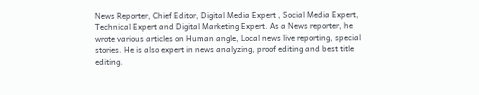News Reporter, Chief Editor, Digital Media Expert , Social Media Expert, Technical Expert and Digital Marketing Expert. As a News reporter, he wrote various articles on Human angle, Local news live reporting, special stories. He is also expert in news analyzing, proof editing and best title editing.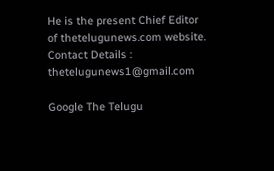He is the present Chief Editor of thetelugunews.com website. Contact Details : thetelugunews1@gmail.com

Google The Telugu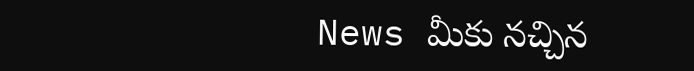News మీకు నచ్చిన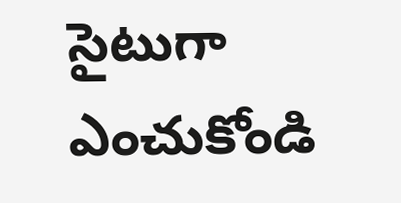సైటుగా ఎంచుకోండి